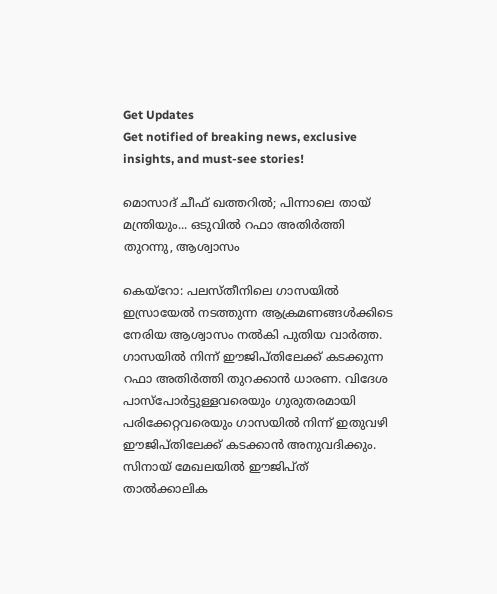Get Updates
Get notified of breaking news, exclusive insights, and must-see stories!

മൊസാദ് ചീഫ് ഖത്തറില്‍; പിന്നാലെ തായ് മന്ത്രിയും... ഒടുവില്‍ റഫാ അതിര്‍ത്തി തുറന്നു, ആശ്വാസം

കെയ്‌റോ: പലസ്തീനിലെ ഗാസയില്‍ ഇസ്രായേല്‍ നടത്തുന്ന ആക്രമണങ്ങള്‍ക്കിടെ നേരിയ ആശ്വാസം നല്‍കി പുതിയ വാര്‍ത്ത. ഗാസയില്‍ നിന്ന് ഈജിപ്തിലേക്ക് കടക്കുന്ന റഫാ അതിര്‍ത്തി തുറക്കാന്‍ ധാരണ. വിദേശ പാസ്‌പോര്‍ട്ടുള്ളവരെയും ഗുരുതരമായി പരിക്കേറ്റവരെയും ഗാസയില്‍ നിന്ന് ഇതുവഴി ഈജിപ്തിലേക്ക് കടക്കാന്‍ അനുവദിക്കും. സിനായ് മേഖലയില്‍ ഈജിപ്ത് താല്‍ക്കാലിക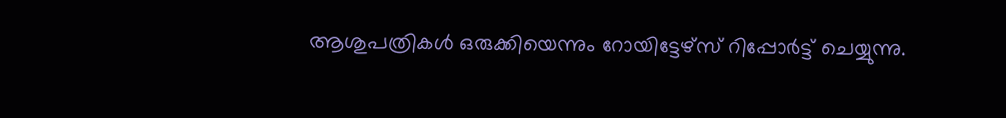ആശുപത്രികള്‍ ഒരുക്കിയെന്നും റോയിട്ടേഴ്‌സ് റിപ്പോര്‍ട്ട് ചെയ്യുന്നു.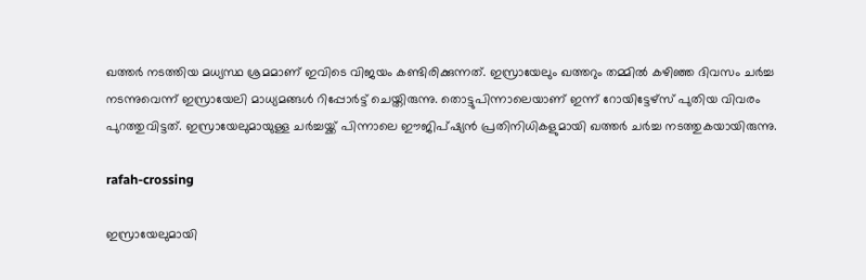ഖത്തര്‍ നടത്തിയ മധ്യസ്ഥ ശ്രമമാണ് ഇവിടെ വിജയം കണ്ടിരിക്കുന്നത്. ഇസ്രായേലും ഖത്തറും തമ്മില്‍ കഴിഞ്ഞ ദിവസം ചര്‍ച്ച നടന്നുവെന്ന് ഇസ്രായേലി മാധ്യമങ്ങള്‍ റിപ്പോര്‍ട്ട് ചെയ്തിരുന്നു. തൊട്ടുപിന്നാലെയാണ് ഇന്ന് റോയിട്ടേഴ്‌സ് പുതിയ വിവരം പുറത്തുവിട്ടത്. ഇസ്രായേലുമായുള്ള ചര്‍ച്ചയ്ക്ക് പിന്നാലെ ഈജിപ്ഷ്യന്‍ പ്രതിനിധികളുമായി ഖത്തര്‍ ചര്‍ച്ച നടത്തുകയായിരുന്നു.

rafah-crossing

ഇസ്രായേലുമായി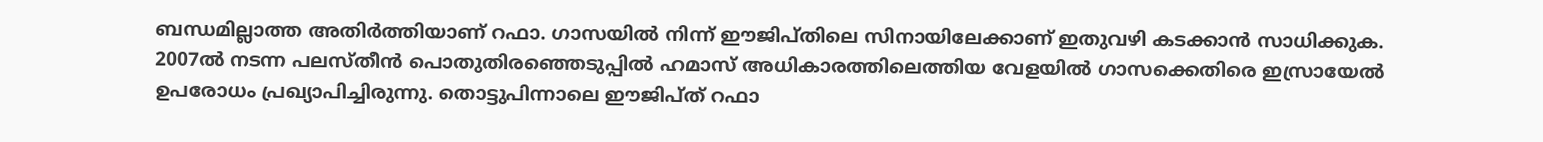ബന്ധമില്ലാത്ത അതിര്‍ത്തിയാണ് റഫാ. ഗാസയില്‍ നിന്ന് ഈജിപ്തിലെ സിനായിലേക്കാണ് ഇതുവഴി കടക്കാന്‍ സാധിക്കുക. 2007ല്‍ നടന്ന പലസ്തീന്‍ പൊതുതിരഞ്ഞെടുപ്പില്‍ ഹമാസ് അധികാരത്തിലെത്തിയ വേളയില്‍ ഗാസക്കെതിരെ ഇസ്രായേല്‍ ഉപരോധം പ്രഖ്യാപിച്ചിരുന്നു. തൊട്ടുപിന്നാലെ ഈജിപ്ത് റഫാ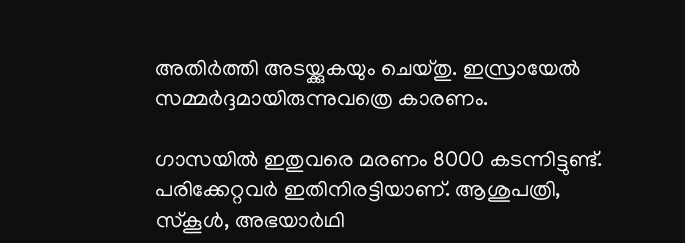അതിര്‍ത്തി അടയ്ക്കുകയും ചെയ്തു. ഇസ്രായേല്‍ സമ്മര്‍ദ്ദമായിരുന്നുവത്രെ കാരണം.

ഗാസയില്‍ ഇതുവരെ മരണം 8000 കടന്നിട്ടുണ്ട്. പരിക്കേറ്റവര്‍ ഇതിനിരട്ടിയാണ്. ആശുപത്രി, സ്‌കൂള്‍, അഭയാര്‍ഥി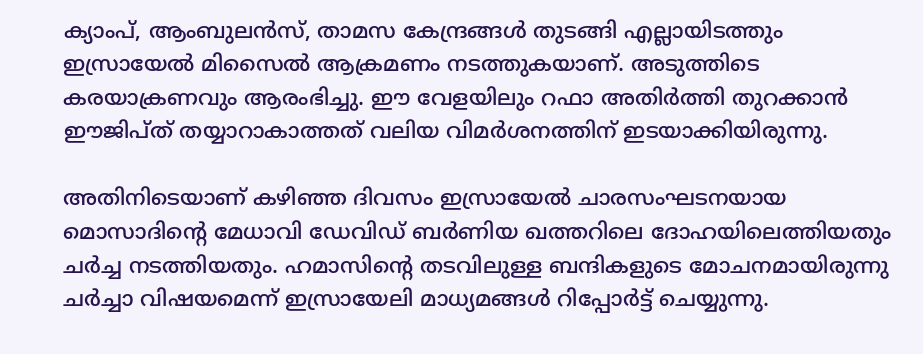ക്യാംപ്, ആംബുലന്‍സ്, താമസ കേന്ദ്രങ്ങള്‍ തുടങ്ങി എല്ലായിടത്തും ഇസ്രായേല്‍ മിസൈല്‍ ആക്രമണം നടത്തുകയാണ്. അടുത്തിടെ കരയാക്രണവും ആരംഭിച്ചു. ഈ വേളയിലും റഫാ അതിര്‍ത്തി തുറക്കാന്‍ ഈജിപ്ത് തയ്യാറാകാത്തത് വലിയ വിമര്‍ശനത്തിന് ഇടയാക്കിയിരുന്നു.

അതിനിടെയാണ് കഴിഞ്ഞ ദിവസം ഇസ്രായേല്‍ ചാരസംഘടനയായ മൊസാദിന്റെ മേധാവി ഡേവിഡ് ബര്‍ണിയ ഖത്തറിലെ ദോഹയിലെത്തിയതും ചര്‍ച്ച നടത്തിയതും. ഹമാസിന്റെ തടവിലുള്ള ബന്ദികളുടെ മോചനമായിരുന്നു ചര്‍ച്ചാ വിഷയമെന്ന് ഇസ്രായേലി മാധ്യമങ്ങള്‍ റിപ്പോര്‍ട്ട് ചെയ്യുന്നു.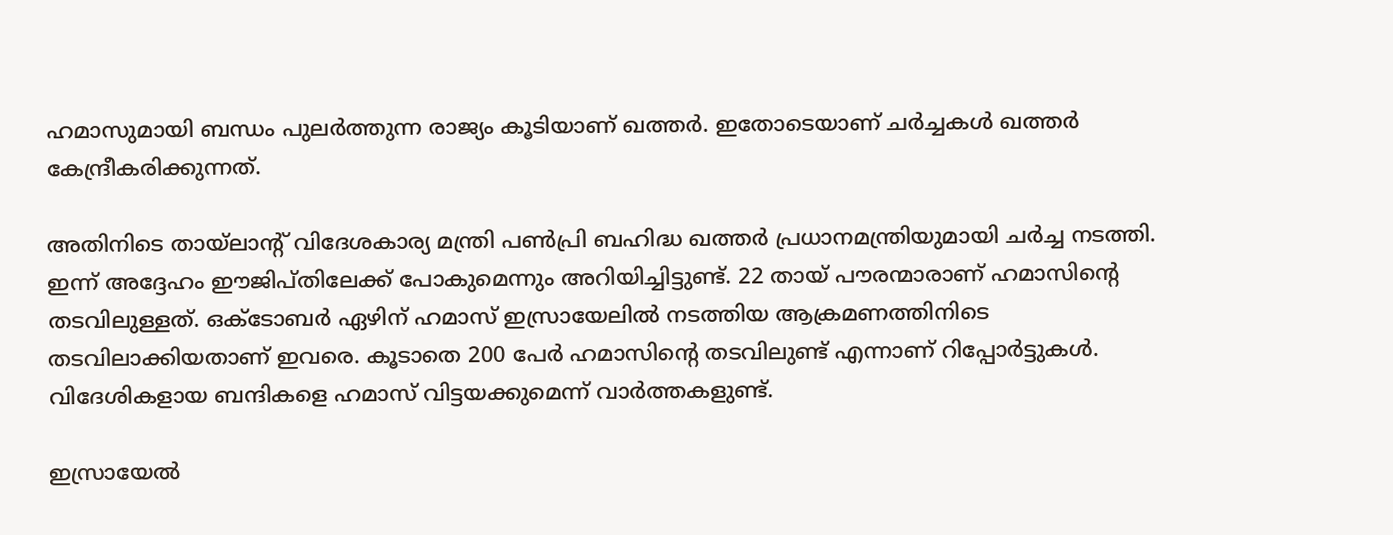ഹമാസുമായി ബന്ധം പുലര്‍ത്തുന്ന രാജ്യം കൂടിയാണ് ഖത്തര്‍. ഇതോടെയാണ് ചര്‍ച്ചകള്‍ ഖത്തര്‍ കേന്ദ്രീകരിക്കുന്നത്.

അതിനിടെ തായ്‌ലാന്റ് വിദേശകാര്യ മന്ത്രി പണ്‍പ്രി ബഹിദ്ധ ഖത്തര്‍ പ്രധാനമന്ത്രിയുമായി ചര്‍ച്ച നടത്തി. ഇന്ന് അദ്ദേഹം ഈജിപ്തിലേക്ക് പോകുമെന്നും അറിയിച്ചിട്ടുണ്ട്. 22 തായ് പൗരന്മാരാണ് ഹമാസിന്റെ തടവിലുള്ളത്. ഒക്ടോബര്‍ ഏഴിന് ഹമാസ് ഇസ്രായേലില്‍ നടത്തിയ ആക്രമണത്തിനിടെ തടവിലാക്കിയതാണ് ഇവരെ. കൂടാതെ 200 പേര്‍ ഹമാസിന്റെ തടവിലുണ്ട് എന്നാണ് റിപ്പോര്‍ട്ടുകള്‍. വിദേശികളായ ബന്ദികളെ ഹമാസ് വിട്ടയക്കുമെന്ന് വാര്‍ത്തകളുണ്ട്.

ഇസ്രായേല്‍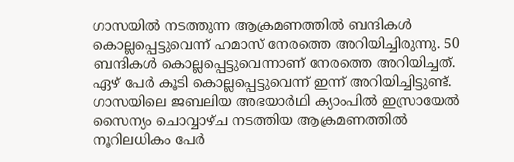ഗാസയില്‍ നടത്തുന്ന ആക്രമണത്തില്‍ ബന്ദികള്‍ കൊല്ലപ്പെട്ടുവെന്ന് ഹമാസ് നേരത്തെ അറിയിച്ചിരുന്നു. 50 ബന്ദികള്‍ കൊല്ലപ്പെട്ടുവെന്നാണ് നേരത്തെ അറിയിച്ചത്. ഏഴ് പേര്‍ കൂടി കൊല്ലപ്പെട്ടുവെന്ന് ഇന്ന് അറിയിച്ചിട്ടുണ്ട്. ഗാസയിലെ ജബലിയ അഭയാര്‍ഥി ക്യാംപില്‍ ഇസ്രായേല്‍ സൈന്യം ചൊവ്വാഴ്ച നടത്തിയ ആക്രമണത്തില്‍ നൂറിലധികം പേര്‍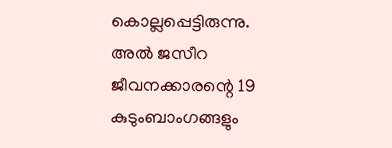കൊല്ലപ്പെട്ടിരുന്നു. അല്‍ ജസീറ ജീവനക്കാരന്റെ 19 കുടുംബാംഗങ്ങളും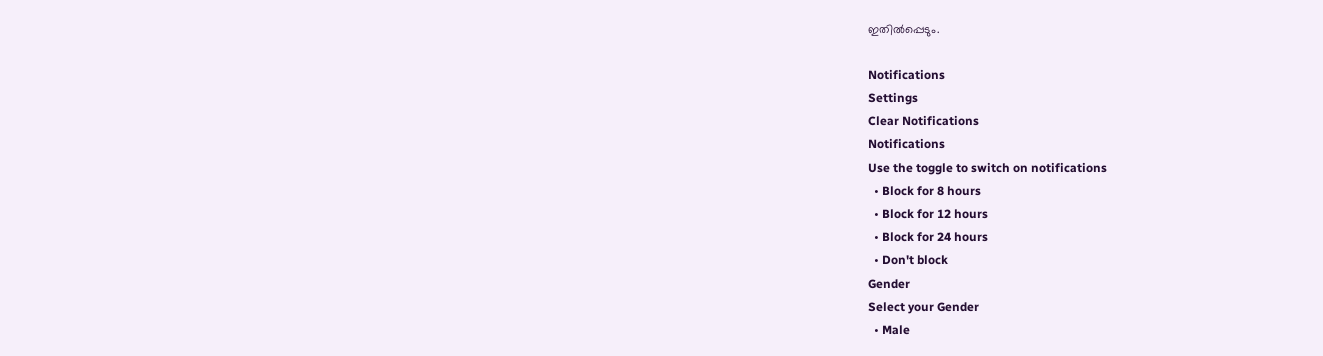ഇതില്‍പ്പെടും.

Notifications
Settings
Clear Notifications
Notifications
Use the toggle to switch on notifications
  • Block for 8 hours
  • Block for 12 hours
  • Block for 24 hours
  • Don't block
Gender
Select your Gender
  • Male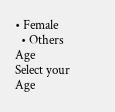• Female
  • Others
Age
Select your Age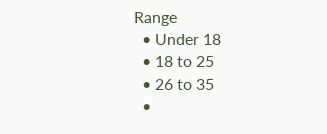Range
  • Under 18
  • 18 to 25
  • 26 to 35
  •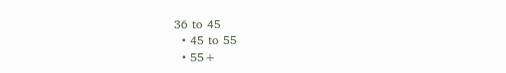36 to 45
  • 45 to 55
  • 55+